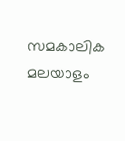സമകാലിക മലയാളം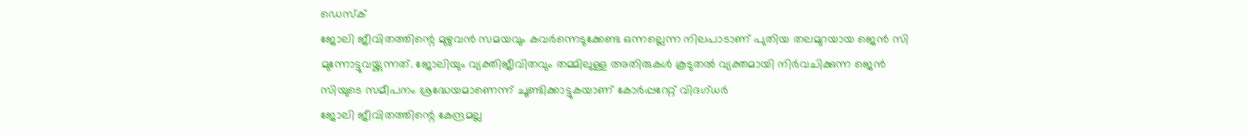ഡെസ്ക്
ജോലി ജീവിതത്തിന്റെ മുഴുവൻ സമയവും കവർന്നെടുക്കേണ്ട ഒന്നല്ലെന്ന നിലപാടാണ് പുതിയ തലമുറയായ ജെൻ സി മുന്നോട്ടുവയ്ക്കുന്നത്. ജോലിയും വ്യക്തിജീവിതവും തമ്മിലുള്ള അതിരുകൾ കൂടുതൽ വ്യക്തമായി നിർവചിക്കുന്ന ജെൻ സിയുടെ സമീപനം ശ്രദ്ധേയമാണെന്ന് ചൂണ്ടിക്കാട്ടുകയാണ് കോർപ്പറേറ്റ് വിദഗ്ധർ
ജോലി ജീവിതത്തിന്റെ കേന്ദ്രമല്ല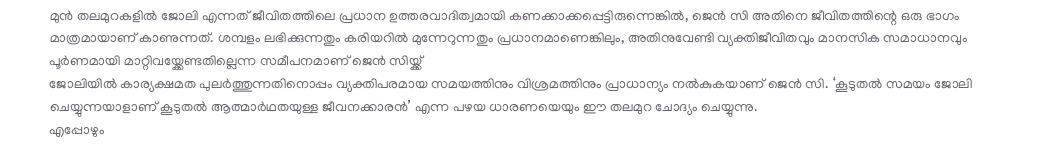മുൻ തലമുറകളിൽ ജോലി എന്നത് ജീവിതത്തിലെ പ്രധാന ഉത്തരവാദിത്വമായി കണക്കാക്കപ്പെട്ടിരുന്നെങ്കിൽ, ജെൻ സി അതിനെ ജീവിതത്തിന്റെ ഒരു ഭാഗം മാത്രമായാണ് കാണുന്നത്. ശമ്പളം ലഭിക്കുന്നതും കരിയറിൽ മുന്നേറുന്നതും പ്രധാനമാണെങ്കിലും, അതിനുവേണ്ടി വ്യക്തിജീവിതവും മാനസിക സമാധാനവും പൂർണമായി മാറ്റിവയ്ക്കേണ്ടതില്ലെന്ന സമീപനമാണ് ജെൻ സിയ്ക്ക്
ജോലിയിൽ കാര്യക്ഷമത പുലർത്തുന്നതിനൊപ്പം വ്യക്തിപരമായ സമയത്തിനും വിശ്രമത്തിനും പ്രാധാന്യം നൽകുകയാണ് ജെൻ സി. ‘കൂടുതൽ സമയം ജോലി ചെയ്യുന്നയാളാണ് കൂടുതൽ ആത്മാർഥതയുള്ള ജീവനക്കാരൻ’ എന്ന പഴയ ധാരണയെയും ഈ തലമുറ ചോദ്യം ചെയ്യുന്നു.
എപ്പോഴും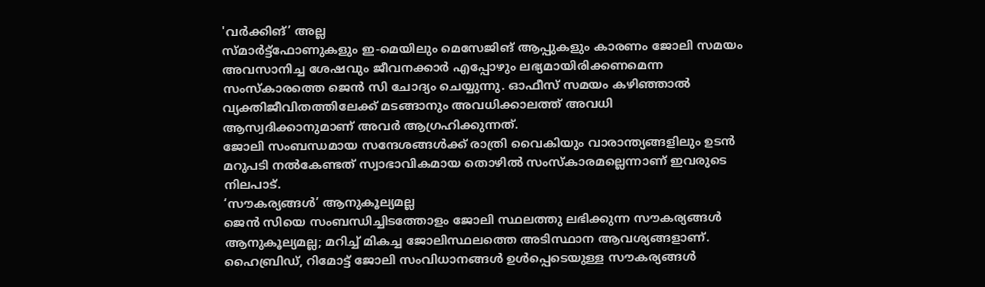'വർക്കിങ്’ അല്ല
സ്മാർട്ട്ഫോണുകളും ഇ-മെയിലും മെസേജിങ് ആപ്പുകളും കാരണം ജോലി സമയം അവസാനിച്ച ശേഷവും ജീവനക്കാർ എപ്പോഴും ലഭ്യമായിരിക്കണമെന്ന സംസ്കാരത്തെ ജെൻ സി ചോദ്യം ചെയ്യുന്നു. ഓഫീസ് സമയം കഴിഞ്ഞാൽ വ്യക്തിജീവിതത്തിലേക്ക് മടങ്ങാനും അവധിക്കാലത്ത് അവധി ആസ്വദിക്കാനുമാണ് അവർ ആഗ്രഹിക്കുന്നത്.
ജോലി സംബന്ധമായ സന്ദേശങ്ങൾക്ക് രാത്രി വൈകിയും വാരാന്ത്യങ്ങളിലും ഉടൻ മറുപടി നൽകേണ്ടത് സ്വാഭാവികമായ തൊഴിൽ സംസ്കാരമല്ലെന്നാണ് ഇവരുടെ നിലപാട്.
‘സൗകര്യങ്ങൾ’ ആനുകൂല്യമല്ല
ജെൻ സിയെ സംബന്ധിച്ചിടത്തോളം ജോലി സ്ഥലത്തു ലഭിക്കുന്ന സൗകര്യങ്ങൾ ആനുകൂല്യമല്ല; മറിച്ച് മികച്ച ജോലിസ്ഥലത്തെ അടിസ്ഥാന ആവശ്യങ്ങളാണ്. ഹൈബ്രിഡ്, റിമോട്ട് ജോലി സംവിധാനങ്ങൾ ഉൾപ്പെടെയുള്ള സൗകര്യങ്ങൾ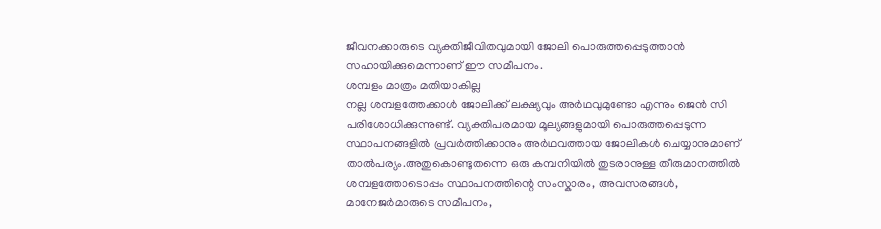ജീവനക്കാരുടെ വ്യക്തിജീവിതവുമായി ജോലി പൊരുത്തപ്പെടുത്താൻ സഹായിക്കുമെന്നാണ് ഈ സമീപനം.
ശമ്പളം മാത്രം മതിയാകില്ല
നല്ല ശമ്പളത്തേക്കാൾ ജോലിക്ക് ലക്ഷ്യവും അർഥവുമുണ്ടോ എന്നും ജെൻ സി പരിശോധിക്കുന്നുണ്ട്. വ്യക്തിപരമായ മൂല്യങ്ങളുമായി പൊരുത്തപ്പെടുന്ന സ്ഥാപനങ്ങളിൽ പ്രവർത്തിക്കാനും അർഥവത്തായ ജോലികൾ ചെയ്യാനുമാണ് താൽപര്യം.അതുകൊണ്ടുതന്നെ ഒരു കമ്പനിയിൽ തുടരാനുള്ള തീരുമാനത്തിൽ ശമ്പളത്തോടൊപ്പം സ്ഥാപനത്തിന്റെ സംസ്കാരം, അവസരങ്ങൾ, മാനേജർമാരുടെ സമീപനം,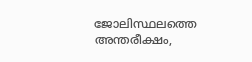ജോലിസ്ഥലത്തെ അന്തരീക്ഷം,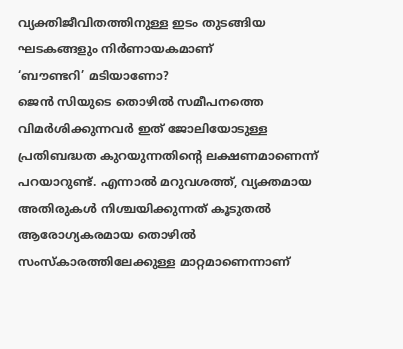വ്യക്തിജീവിതത്തിനുള്ള ഇടം തുടങ്ങിയ ഘടകങ്ങളും നിർണായകമാണ്
‘ബൗണ്ടറി’ മടിയാണോ?
ജെൻ സിയുടെ തൊഴിൽ സമീപനത്തെ വിമർശിക്കുന്നവർ ഇത് ജോലിയോടുള്ള പ്രതിബദ്ധത കുറയുന്നതിന്റെ ലക്ഷണമാണെന്ന് പറയാറുണ്ട്. എന്നാൽ മറുവശത്ത്, വ്യക്തമായ അതിരുകൾ നിശ്ചയിക്കുന്നത് കൂടുതൽ ആരോഗ്യകരമായ തൊഴിൽ സംസ്കാരത്തിലേക്കുള്ള മാറ്റമാണെന്നാണ്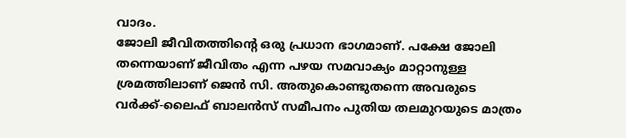വാദം.
ജോലി ജീവിതത്തിന്റെ ഒരു പ്രധാന ഭാഗമാണ്. പക്ഷേ ജോലി തന്നെയാണ് ജീവിതം എന്ന പഴയ സമവാക്യം മാറ്റാനുള്ള ശ്രമത്തിലാണ് ജെൻ സി. അതുകൊണ്ടുതന്നെ അവരുടെ വർക്ക്-ലൈഫ് ബാലൻസ് സമീപനം പുതിയ തലമുറയുടെ മാത്രം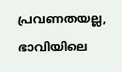പ്രവണതയല്ല, ഭാവിയിലെ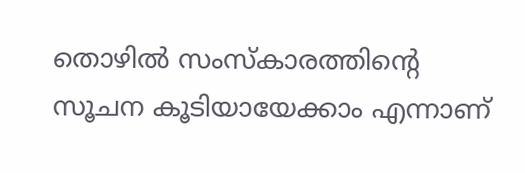തൊഴിൽ സംസ്കാരത്തിന്റെ സൂചന കൂടിയായേക്കാം എന്നാണ്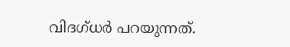വിദഗ്ധർ പറയുന്നത്.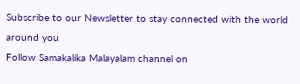Subscribe to our Newsletter to stay connected with the world around you
Follow Samakalika Malayalam channel on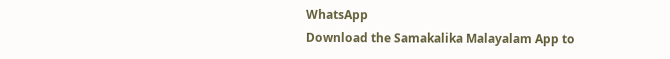WhatsApp
Download the Samakalika Malayalam App to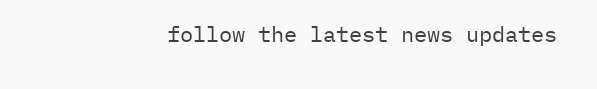follow the latest news updates